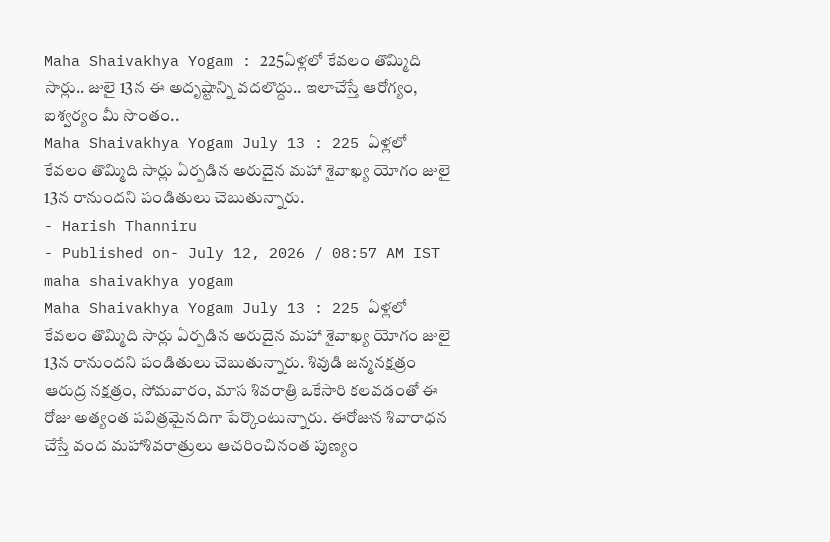Maha Shaivakhya Yogam : 225ఏళ్లలో కేవలం తొమ్మిది సార్లు.. జులై 13న ఈ అదృష్టాన్ని వదలొద్దు.. ఇలాచేస్తే ఆరోగ్యం, ఐశ్వర్యం మీ సొంతం..
Maha Shaivakhya Yogam July 13 : 225 ఏళ్లలో కేవలం తొమ్మిది సార్లు ఏర్పడిన అరుదైన మహా శైవాఖ్య యోగం జులై 13న రానుందని పండితులు చెబుతున్నారు.
- Harish Thanniru
- Published on- July 12, 2026 / 08:57 AM IST
maha shaivakhya yogam
Maha Shaivakhya Yogam July 13 : 225 ఏళ్లలో కేవలం తొమ్మిది సార్లు ఏర్పడిన అరుదైన మహా శైవాఖ్య యోగం జులై 13న రానుందని పండితులు చెబుతున్నారు. శివుడి జన్మనక్షత్రం ఆరుద్ర నక్షత్రం, సోమవారం, మాస శివరాత్రి ఒకేసారి కలవడంతో ఈ రోజు అత్యంత పవిత్రమైనదిగా పేర్కొంటున్నారు. ఈరోజున శివారాధన చేస్తే వంద మహాశివరాత్రులు ఆచరించినంత పుణ్యం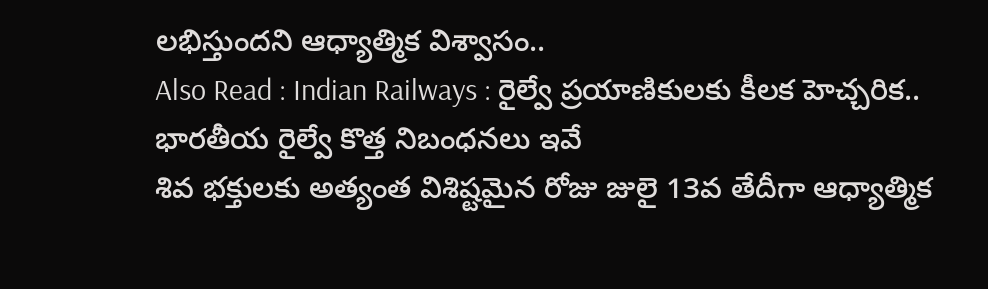లభిస్తుందని ఆధ్యాత్మిక విశ్వాసం..
Also Read : Indian Railways : రైల్వే ప్రయాణికులకు కీలక హెచ్చరిక.. భారతీయ రైల్వే కొత్త నిబంధనలు ఇవే
శివ భక్తులకు అత్యంత విశిష్టమైన రోజు జులై 13వ తేదీగా ఆధ్యాత్మిక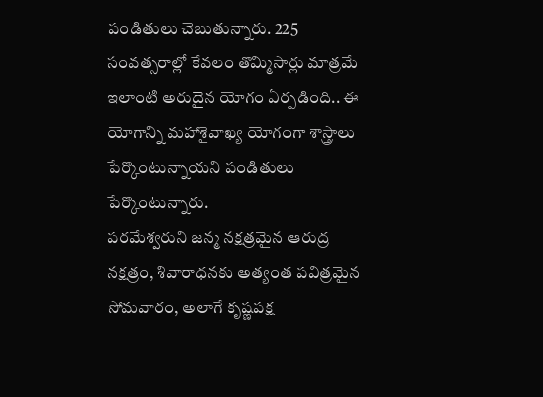పండితులు చెబుతున్నారు. 225 సంవత్సరాల్లో కేవలం తొమ్మిసార్లు మాత్రమే ఇలాంటి అరుదైన యోగం ఏర్పడింది.. ఈ యోగాన్ని మహాశైవాఖ్య యోగంగా శాస్త్రాలు పేర్కొంటున్నాయని పండితులు పేర్కొంటున్నారు.
పరమేశ్వరుని జన్మ నక్షత్రమైన ఆరుద్ర నక్షత్రం, శివారాధనకు అత్యంత పవిత్రమైన సోమవారం, అలాగే కృష్ణపక్ష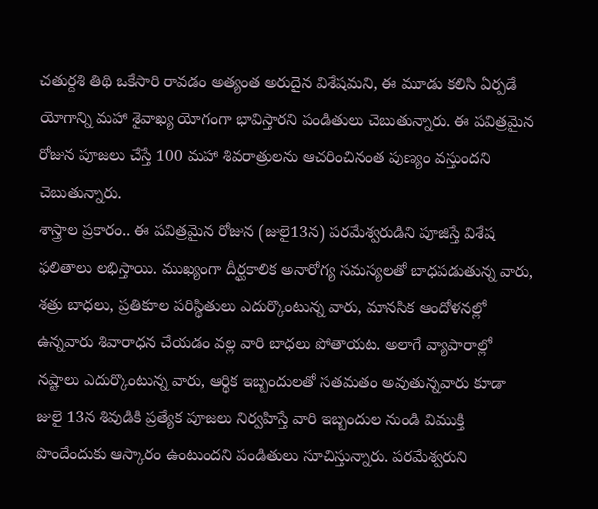చతుర్దశి తిథి ఒకేసారి రావడం అత్యంత అరుదైన విశేషమని, ఈ మూడు కలిసి ఏర్పడే యోగాన్ని మహా శైవాఖ్య యోగంగా భావిస్తారని పండితులు చెబుతున్నారు. ఈ పవిత్రమైన రోజున పూజలు చేస్తే 100 మహా శివరాత్రులను ఆచరించినంత పుణ్యం వస్తుందని చెబుతున్నారు.
శాస్త్రాల ప్రకారం.. ఈ పవిత్రమైన రోజున (జులై13న) పరమేశ్వరుడిని పూజిస్తే విశేష ఫలితాలు లభిస్తాయి. ముఖ్యంగా దీర్ఘకాలిక అనారోగ్య సమస్యలతో బాధపడుతున్న వారు, శత్రు బాధలు, ప్రతికూల పరిస్థితులు ఎదుర్కొంటున్న వారు, మానసిక ఆందోళనల్లో ఉన్నవారు శివారాధన చేయడం వల్ల వారి బాధలు పోతాయట. అలాగే వ్యాపారాల్లో నష్టాలు ఎదుర్కొంటున్న వారు, ఆర్థిక ఇబ్బందులతో సతమతం అవుతున్నవారు కూడా జులై 13న శివుడికి ప్రత్యేక పూజలు నిర్వహిస్తే వారి ఇబ్బందుల నుండి విముక్తి పొందేందుకు ఆస్కారం ఉంటుందని పండితులు సూచిస్తున్నారు. పరమేశ్వరుని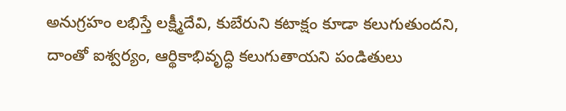అనుగ్రహం లభిస్తే లక్ష్మీదేవి, కుబేరుని కటాక్షం కూడా కలుగుతుందని, దాంతో ఐశ్వర్యం, ఆర్థికాభివృద్ధి కలుగుతాయని పండితులు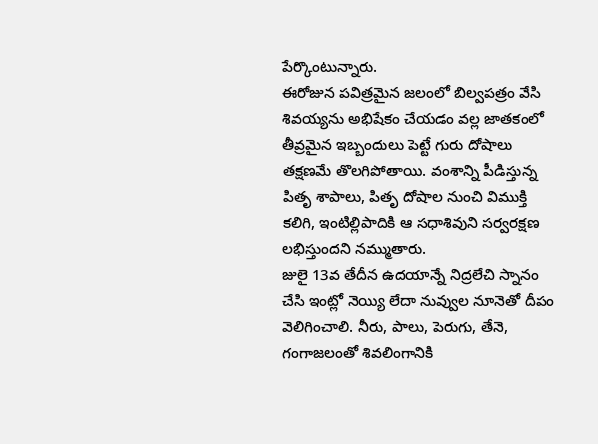పేర్కొంటున్నారు.
ఈరోజున పవిత్రమైన జలంలో బిల్వపత్రం వేసి శివయ్యను అభిషేకం చేయడం వల్ల జాతకంలో తీవ్రమైన ఇబ్బందులు పెట్టే గురు దోషాలు తక్షణమే తొలగిపోతాయి. వంశాన్ని పీడిస్తున్న పితృ శాపాలు, పితృ దోషాల నుంచి విముక్తి కలిగి, ఇంటిల్లిపాదికి ఆ సధాశివుని సర్వరక్షణ లభిస్తుందని నమ్ముతారు.
జులై 13వ తేదీన ఉదయాన్నే నిద్రలేచి స్నానం చేసి ఇంట్లో నెయ్యి లేదా నువ్వుల నూనెతో దీపం వెలిగించాలి. నీరు, పాలు, పెరుగు, తేనె, గంగాజలంతో శివలింగానికి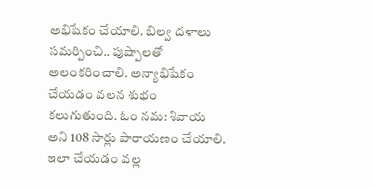అభిషేకం చేయాలి. బిల్వ దళాలు సమర్పించి.. పుష్పాలతో అలంకరించాలి. అన్యాభిషేకం చేయడం వలన శుభం కలుగుతుంది. ఓం నమ: శివాయ అని 108 సార్లు పారాయణం చేయాలి. ఇలా చేయడం వల్ల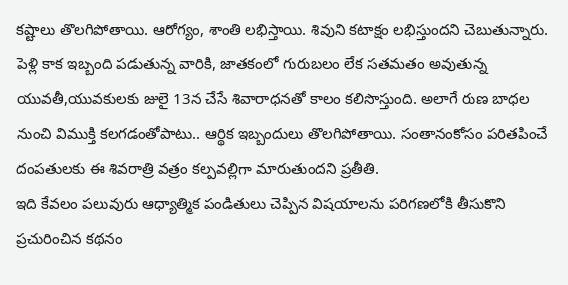కష్టాలు తొలగిపోతాయి. ఆరోగ్యం, శాంతి లభిస్తాయి. శివుని కటాక్షం లభిస్తుందని చెబుతున్నారు.
పెళ్లి కాక ఇబ్బంది పడుతున్న వారికి, జాతకంలో గురుబలం లేక సతమతం అవుతున్న యువతీ,యువకులకు జులై 13న చేసే శివారాధనతో కాలం కలిసొస్తుంది. అలాగే రుణ బాధల నుంచి విముక్తి కలగడంతోపాటు.. ఆర్థిక ఇబ్బందులు తొలగిపోతాయి. సంతానంకోసం పరితపించే దంపతులకు ఈ శివరాత్రి వత్రం కల్పవల్లిగా మారుతుందని ప్రతీతి.
ఇది కేవలం పలువురు ఆధ్యాత్మిక పండితులు చెప్పిన విషయాలను పరిగణలోకి తీసుకొని ప్రచురించిన కథనం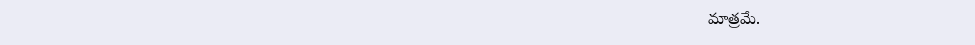మాత్రమే.